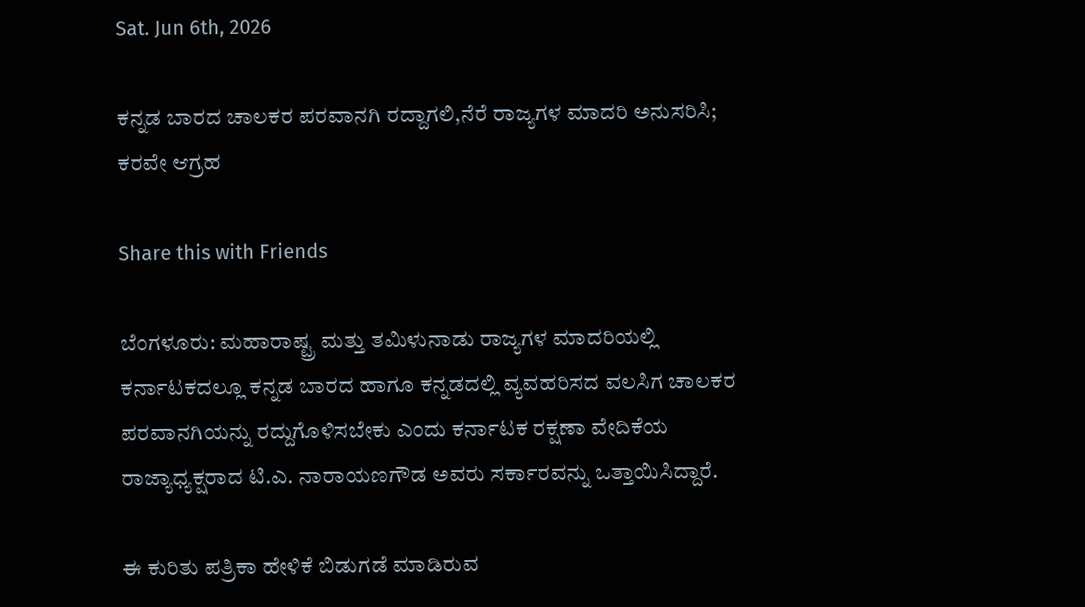Sat. Jun 6th, 2026

ಕನ್ನಡ ಬಾರದ ಚಾಲಕರ ಪರವಾನಗಿ ರದ್ದಾಗಲಿ,ನೆರೆ ರಾಜ್ಯಗಳ ಮಾದರಿ ಅನುಸರಿಸಿ; ಕರವೇ ಆಗ್ರಹ

Share this with Friends

ಬೆಂಗಳೂರು: ಮಹಾರಾಷ್ಟ್ರ ಮತ್ತು ತಮಿಳುನಾಡು ರಾಜ್ಯಗಳ ಮಾದರಿಯಲ್ಲಿ ಕರ್ನಾಟಕದಲ್ಲೂ ಕನ್ನಡ ಬಾರದ ಹಾಗೂ ಕನ್ನಡದಲ್ಲಿ ವ್ಯವಹರಿಸದ ವಲಸಿಗ ಚಾಲಕರ ಪರವಾನಗಿಯನ್ನು ರದ್ದುಗೊಳಿಸಬೇಕು ಎಂದು ಕರ್ನಾಟಕ ರಕ್ಷಣಾ ವೇದಿಕೆಯ ರಾಜ್ಯಾಧ್ಯಕ್ಷರಾದ ಟಿ.ಎ. ನಾರಾಯಣಗೌಡ ಅವರು ಸರ್ಕಾರವನ್ನು ಒತ್ತಾಯಿಸಿದ್ದಾರೆ.

ಈ ಕುರಿತು ಪತ್ರಿಕಾ ಹೇಳಿಕೆ ಬಿಡುಗಡೆ ಮಾಡಿರುವ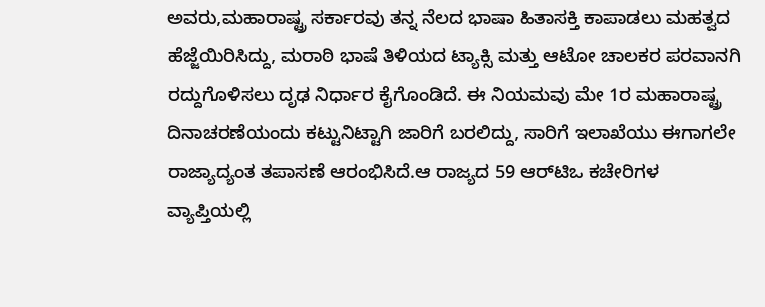ಅವರು,ಮಹಾರಾಷ್ಟ್ರ ಸರ್ಕಾರವು ತನ್ನ ನೆಲದ ಭಾಷಾ ಹಿತಾಸಕ್ತಿ ಕಾಪಾಡಲು ಮಹತ್ವದ ಹೆಜ್ಜೆಯಿರಿಸಿದ್ದು, ಮರಾಠಿ ಭಾಷೆ ತಿಳಿಯದ ಟ್ಯಾಕ್ಸಿ ಮತ್ತು ಆಟೋ ಚಾಲಕರ ಪರವಾನಗಿ ರದ್ದುಗೊಳಿಸಲು ದೃಢ ನಿರ್ಧಾರ ಕೈಗೊಂಡಿದೆ. ಈ ನಿಯಮವು ಮೇ 1ರ ಮಹಾರಾಷ್ಟ್ರ ದಿನಾಚರಣೆಯಂದು ಕಟ್ಟುನಿಟ್ಟಾಗಿ ಜಾರಿಗೆ ಬರಲಿದ್ದು, ಸಾರಿಗೆ ಇಲಾಖೆಯು ಈಗಾಗಲೇ ರಾಜ್ಯಾದ್ಯಂತ ತಪಾಸಣೆ ಆರಂಭಿಸಿದೆ.ಆ ರಾಜ್ಯದ 59 ಆರ್‌ಟಿಒ ಕಚೇರಿಗಳ ವ್ಯಾಪ್ತಿಯಲ್ಲಿ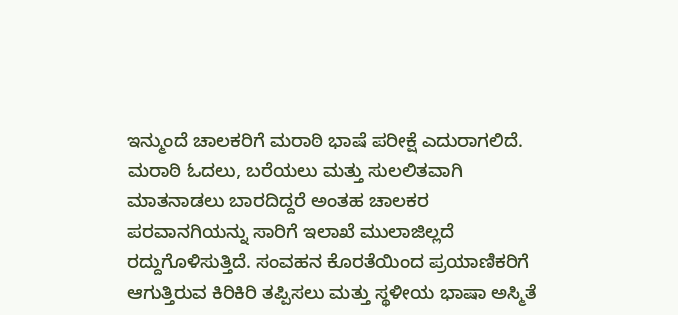ಇನ್ಮುಂದೆ ಚಾಲಕರಿಗೆ ಮರಾಠಿ ಭಾಷೆ ಪರೀಕ್ಷೆ ಎದುರಾಗಲಿದೆ. ಮರಾಠಿ ಓದಲು, ಬರೆಯಲು ಮತ್ತು ಸುಲಲಿತವಾಗಿ ಮಾತನಾಡಲು ಬಾರದಿದ್ದರೆ ಅಂತಹ ಚಾಲಕರ ಪರವಾನಗಿಯನ್ನು ಸಾರಿಗೆ ಇಲಾಖೆ ಮುಲಾಜಿಲ್ಲದೆ ರದ್ದುಗೊಳಿಸುತ್ತಿದೆ. ಸಂವಹನ ಕೊರತೆಯಿಂದ ಪ್ರಯಾಣಿಕರಿಗೆ ಆಗುತ್ತಿರುವ ಕಿರಿಕಿರಿ ತಪ್ಪಿಸಲು ಮತ್ತು ಸ್ಥಳೀಯ ಭಾಷಾ ಅಸ್ಮಿತೆ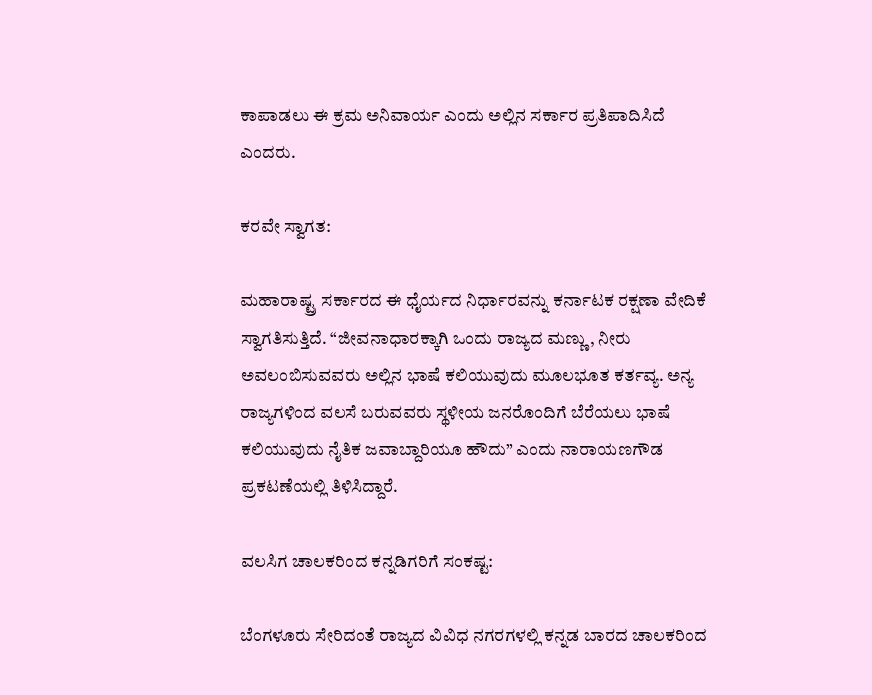ಕಾಪಾಡಲು ಈ ಕ್ರಮ ಅನಿವಾರ್ಯ ಎಂದು ಅಲ್ಲಿನ ಸರ್ಕಾರ ಪ್ರತಿಪಾದಿಸಿದೆ ಎಂದರು.

ಕರವೇ ಸ್ವಾಗತ:

ಮಹಾರಾಷ್ಟ್ರ ಸರ್ಕಾರದ ಈ ಧೈರ್ಯದ ನಿರ್ಧಾರವನ್ನು ಕರ್ನಾಟಕ ರಕ್ಷಣಾ ವೇದಿಕೆ ಸ್ವಾಗತಿಸುತ್ತಿದೆ. “ಜೀವನಾಧಾರಕ್ಕಾಗಿ ಒಂದು ರಾಜ್ಯದ ಮಣ್ಣು, ನೀರು ಅವಲಂಬಿಸುವವರು ಅಲ್ಲಿನ ಭಾಷೆ ಕಲಿಯುವುದು ಮೂಲಭೂತ ಕರ್ತವ್ಯ. ಅನ್ಯ ರಾಜ್ಯಗಳಿಂದ ವಲಸೆ ಬರುವವರು ಸ್ಥಳೀಯ ಜನರೊಂದಿಗೆ ಬೆರೆಯಲು ಭಾಷೆ ಕಲಿಯುವುದು ನೈತಿಕ ಜವಾಬ್ದಾರಿಯೂ ಹೌದು” ಎಂದು ನಾರಾಯಣಗೌಡ ಪ್ರಕಟಣೆಯಲ್ಲಿ ತಿಳಿಸಿದ್ದಾರೆ.

ವಲಸಿಗ ಚಾಲಕರಿಂದ ಕನ್ನಡಿಗರಿಗೆ ಸಂಕಷ್ಟ:

ಬೆಂಗಳೂರು ಸೇರಿದಂತೆ ರಾಜ್ಯದ ವಿವಿಧ ನಗರಗಳಲ್ಲಿ ಕನ್ನಡ ಬಾರದ ಚಾಲಕರಿಂದ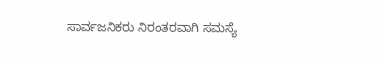ಸಾರ್ವಜನಿಕರು ನಿರಂತರವಾಗಿ ಸಮಸ್ಯೆ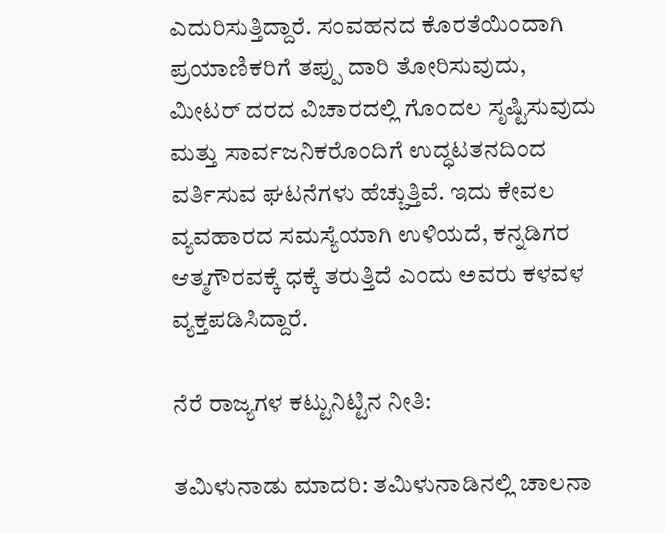ಎದುರಿಸುತ್ತಿದ್ದಾರೆ. ಸಂವಹನದ ಕೊರತೆಯಿಂದಾಗಿ ಪ್ರಯಾಣಿಕರಿಗೆ ತಪ್ಪು ದಾರಿ ತೋರಿಸುವುದು, ಮೀಟರ್ ದರದ ವಿಚಾರದಲ್ಲಿ ಗೊಂದಲ ಸೃಷ್ಟಿಸುವುದು ಮತ್ತು ಸಾರ್ವಜನಿಕರೊಂದಿಗೆ ಉದ್ಧಟತನದಿಂದ ವರ್ತಿಸುವ ಘಟನೆಗಳು ಹೆಚ್ಚುತ್ತಿವೆ. ಇದು ಕೇವಲ ವ್ಯವಹಾರದ ಸಮಸ್ಯೆಯಾಗಿ ಉಳಿಯದೆ, ಕನ್ನಡಿಗರ ಆತ್ಮಗೌರವಕ್ಕೆ ಧಕ್ಕೆ ತರುತ್ತಿದೆ ಎಂದು ಅವರು ಕಳವಳ ವ್ಯಕ್ತಪಡಿಸಿದ್ದಾರೆ.

ನೆರೆ ರಾಜ್ಯಗಳ ಕಟ್ಟುನಿಟ್ಟಿನ ನೀತಿ:

ತಮಿಳುನಾಡು ಮಾದರಿ: ತಮಿಳುನಾಡಿನಲ್ಲಿ ಚಾಲನಾ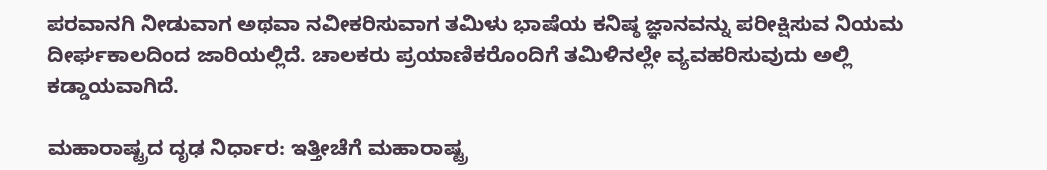ಪರವಾನಗಿ ನೀಡುವಾಗ ಅಥವಾ ನವೀಕರಿಸುವಾಗ ತಮಿಳು ಭಾಷೆಯ ಕನಿಷ್ಠ ಜ್ಞಾನವನ್ನು ಪರೀಕ್ಷಿಸುವ ನಿಯಮ ದೀರ್ಘಕಾಲದಿಂದ ಜಾರಿಯಲ್ಲಿದೆ. ಚಾಲಕರು ಪ್ರಯಾಣಿಕರೊಂದಿಗೆ ತಮಿಳಿನಲ್ಲೇ ವ್ಯವಹರಿಸುವುದು ಅಲ್ಲಿ ಕಡ್ಡಾಯವಾಗಿದೆ.

ಮಹಾರಾಷ್ಟ್ರದ ದೃಢ ನಿರ್ಧಾರ: ಇತ್ತೀಚೆಗೆ ಮಹಾರಾಷ್ಟ್ರ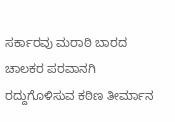ಸರ್ಕಾರವು ಮರಾಠಿ ಬಾರದ ಚಾಲಕರ ಪರವಾನಗಿ ರದ್ದುಗೊಳಿಸುವ ಕಠಿಣ ತೀರ್ಮಾನ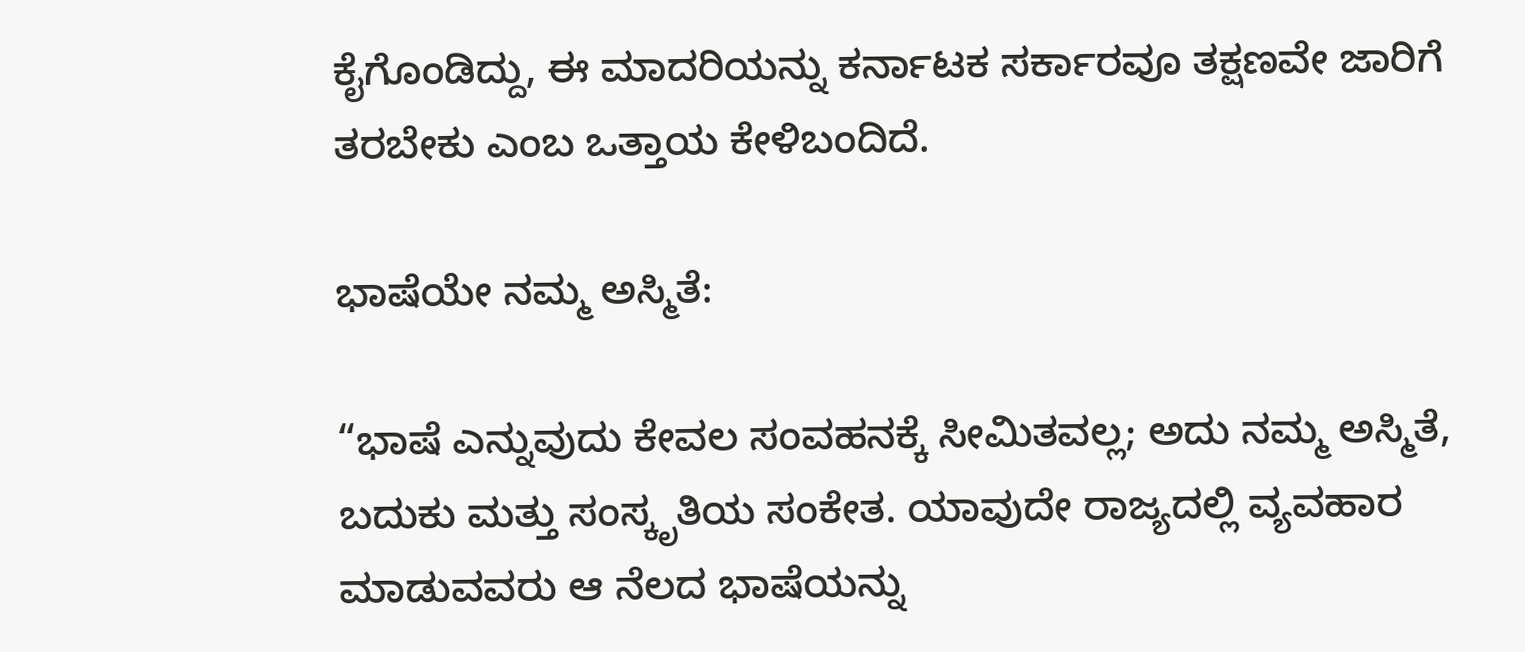ಕೈಗೊಂಡಿದ್ದು, ಈ ಮಾದರಿಯನ್ನು ಕರ್ನಾಟಕ ಸರ್ಕಾರವೂ ತಕ್ಷಣವೇ ಜಾರಿಗೆ ತರಬೇಕು ಎಂಬ ಒತ್ತಾಯ ಕೇಳಿಬಂದಿದೆ.

ಭಾಷೆಯೇ ನಮ್ಮ ಅಸ್ಮಿತೆ:

“ಭಾಷೆ ಎನ್ನುವುದು ಕೇವಲ ಸಂವಹನಕ್ಕೆ ಸೀಮಿತವಲ್ಲ; ಅದು ನಮ್ಮ ಅಸ್ಮಿತೆ, ಬದುಕು ಮತ್ತು ಸಂಸ್ಕೃತಿಯ ಸಂಕೇತ. ಯಾವುದೇ ರಾಜ್ಯದಲ್ಲಿ ವ್ಯವಹಾರ ಮಾಡುವವರು ಆ ನೆಲದ ಭಾಷೆಯನ್ನು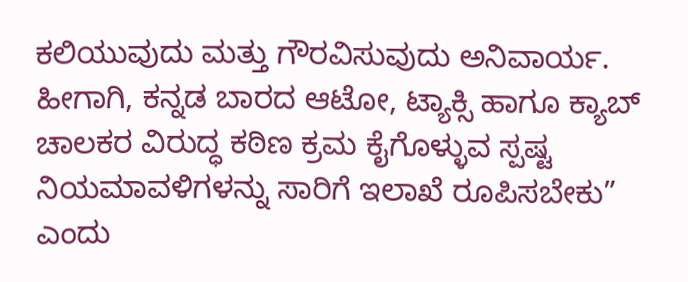ಕಲಿಯುವುದು ಮತ್ತು ಗೌರವಿಸುವುದು ಅನಿವಾರ್ಯ. ಹೀಗಾಗಿ, ಕನ್ನಡ ಬಾರದ ಆಟೋ, ಟ್ಯಾಕ್ಸಿ ಹಾಗೂ ಕ್ಯಾಬ್ ಚಾಲಕರ ವಿರುದ್ಧ ಕಠಿಣ ಕ್ರಮ ಕೈಗೊಳ್ಳುವ ಸ್ಪಷ್ಟ ನಿಯಮಾವಳಿಗಳನ್ನು ಸಾರಿಗೆ ಇಲಾಖೆ ರೂಪಿಸಬೇಕು” ಎಂದು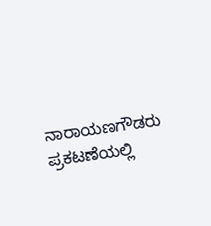ನಾರಾಯಣಗೌಡರು ಪ್ರಕಟಣೆಯಲ್ಲಿ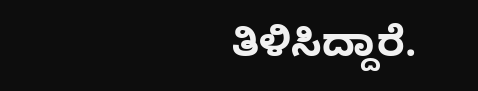ತಿಳಿಸಿದ್ದಾರೆ.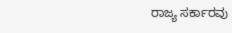ರಾಜ್ಯ ಸರ್ಕಾರವು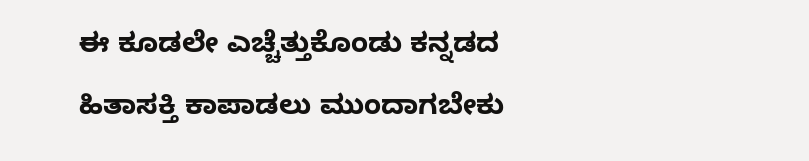ಈ ಕೂಡಲೇ ಎಚ್ಚೆತ್ತುಕೊಂಡು ಕನ್ನಡದ ಹಿತಾಸಕ್ತಿ ಕಾಪಾಡಲು ಮುಂದಾಗಬೇಕು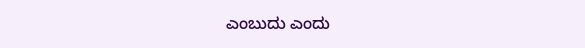ಎಂಬುದು ಎಂದು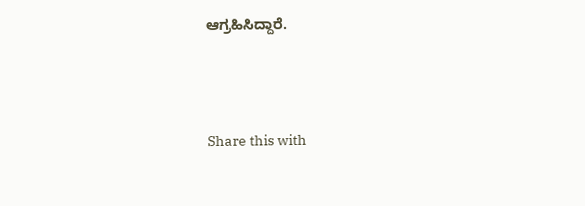ಆಗ್ರಹಿಸಿದ್ದಾರೆ.




Share this with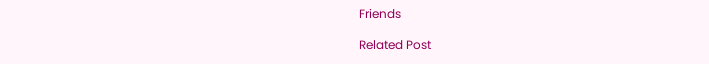Friends

Related Post